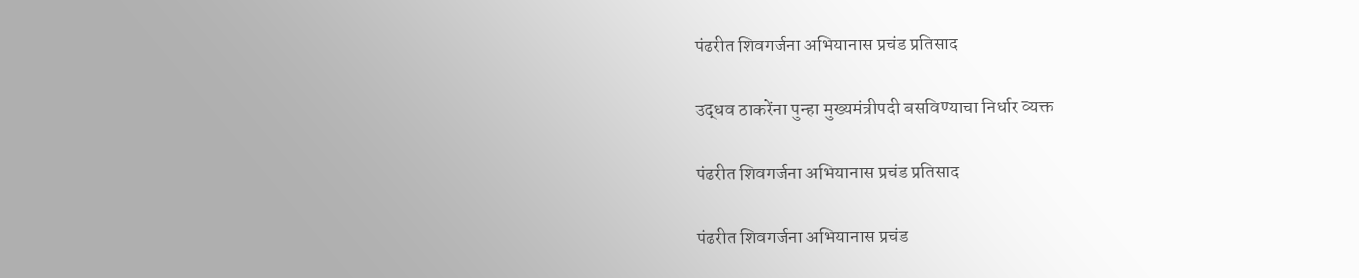पंढरीत शिवगर्जना अभियानास प्रचंड प्रतिसाद

उद्धव ठाकरेंना पुन्हा मुख्यमंत्रीपदी बसविण्याचा निर्धार व्यक्त

पंढरीत शिवगर्जना अभियानास प्रचंड प्रतिसाद

पंढरीत शिवगर्जना अभियानास प्रचंड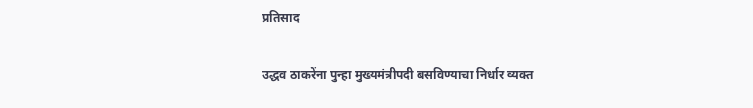प्रतिसाद

उद्धव ठाकरेंना पुन्हा मुख्यमंत्रीपदी बसविण्याचा निर्धार व्यक्त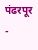पंढरपूर -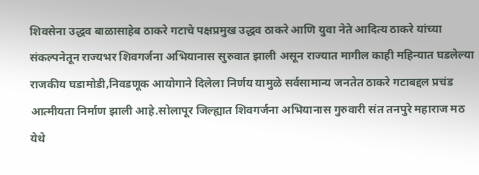शिवसेना उद्धव बाळासाहेब ठाकरे गटाचे पक्षप्रमुख उद्धव ठाकरे आणि युवा नेते आदित्य ठाकरे यांच्या संकल्पनेतून राज्यभर शिवगर्जना अभियानास सुरुवात झाली असून राज्यात मागील काही महिन्यात घडलेल्या राजकीय घडामोडी,निवडणूक आयोगाने दिलेला निर्णय यामुळे सर्वसामान्य जनतेत ठाकरे गटाबद्दल प्रचंड आत्मीयता निर्माण झाली आहे.सोलापूर जिल्ह्यात शिवगर्जना अभियानास गुरुवारी संत तनपुरे महाराज मठ येथे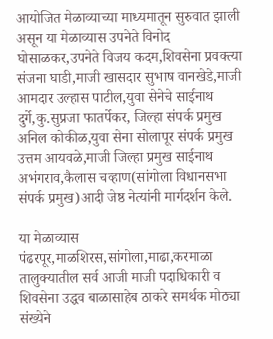आयोजित मेळाव्याच्या माध्यमातून सुरुवात झाली असून या मेळाव्यास उपनेते विनोद घोसाळकर,उपनेते विजय कदम,शिवसेना प्रवक्त्या संजना घाडी,माजी खासदार सुभाष वानखेडे,माजी आमदार उल्हास पाटील,युवा सेनेचे साईनाथ दुर्गे,कु.सुप्रजा फातर्पेकर, जिल्हा संपर्क प्रमुख अनिल कोकीळ,युवा सेना सोलापूर संपर्क प्रमुख उत्तम आयवळे,माजी जिल्हा प्रमुख साईनाथ अभंगराव,कैलास चव्हाण(सांगोला विधानसभा संपर्क प्रमुख)आदी जेष्ठ नेत्यांनी मार्गदर्शन केले.

या मेळाव्यास पंढरपूर,माळशिरस,सांगोला,माढा,करमाळा तालुक्यातील सर्व आजी माजी पदाधिकारी व शिवसेना उद्धव बाळासाहेब ठाकरे समर्थक मोठ्या संख्येने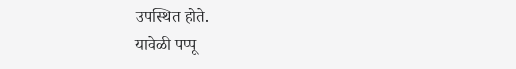उपस्थित होते.
यावेळी पप्पू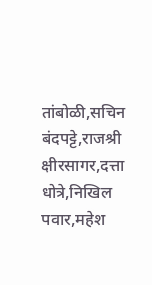तांबोळी,सचिन बंदपट्टे,राजश्री क्षीरसागर,दत्ता धोत्रे,निखिल पवार,महेश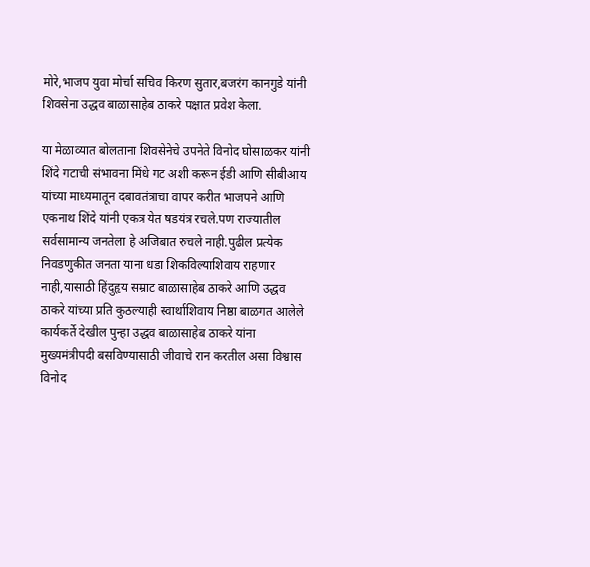मोरे,भाजप युवा मोर्चा सचिव किरण सुतार,बजरंग कानगुडे यांनी शिवसेना उद्धव बाळासाहेब ठाकरे पक्षात प्रवेश केला.

या मेळाव्यात बोलताना शिवसेनेचे उपनेते विनोद घोसाळकर यांनी शिंदे गटाची संभावना मिंधे गट अशी करून ईडी आणि सीबीआय यांच्या माध्यमातून दबावतंत्राचा वापर करीत भाजपने आणि एकनाथ शिंदे यांनी एकत्र येत षडयंत्र रचले.पण राज्यातील सर्वसामान्य जनतेला हे अजिबात रुचले नाही.पुढील प्रत्येक निवडणुकीत जनता याना धडा शिकविल्याशिवाय राहणार नाही,यासाठी हिंदुहृय सम्राट बाळासाहेब ठाकरे आणि उद्धव ठाकरे यांच्या प्रति कुठल्याही स्वार्थाशिवाय निष्ठा बाळगत आलेले कार्यकर्ते देखील पुन्हा उद्धव बाळासाहेब ठाकरे यांना मुख्यमंत्रीपदी बसविण्यासाठी जीवाचे रान करतील असा विश्वास विनोद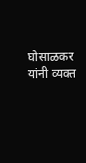घोसाळकर यांनी व्यक्त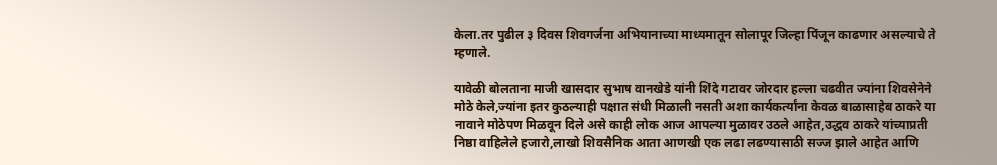केला.तर पुढील ३ दिवस शिवगर्जना अभियानाच्या माध्यमातून सोलापूर जिल्हा पिंजून काढणार असल्याचे ते म्हणाले.

यावेळी बोलताना माजी खासदार सुभाष वानखेडे यांनी शिंदे गटावर जोरदार हल्ला चढवीत ज्यांना शिवसेनेने मोठे केले,ज्यांना इतर कुठल्याही पक्षात संधी मिळाली नसती अशा कार्यकर्त्यांना केवळ बाळासाहेब ठाकरे या नावाने मोठेपण मिळवून दिले असे काही लोक आज आपल्या मुळावर उठले आहेत,उद्धव ठाकरे यांच्याप्रती निष्ठा वाहिलेले हजारो,लाखो शिवसैनिक आता आणखी एक लढा लढण्यासाठी सज्ज झाले आहेत आणि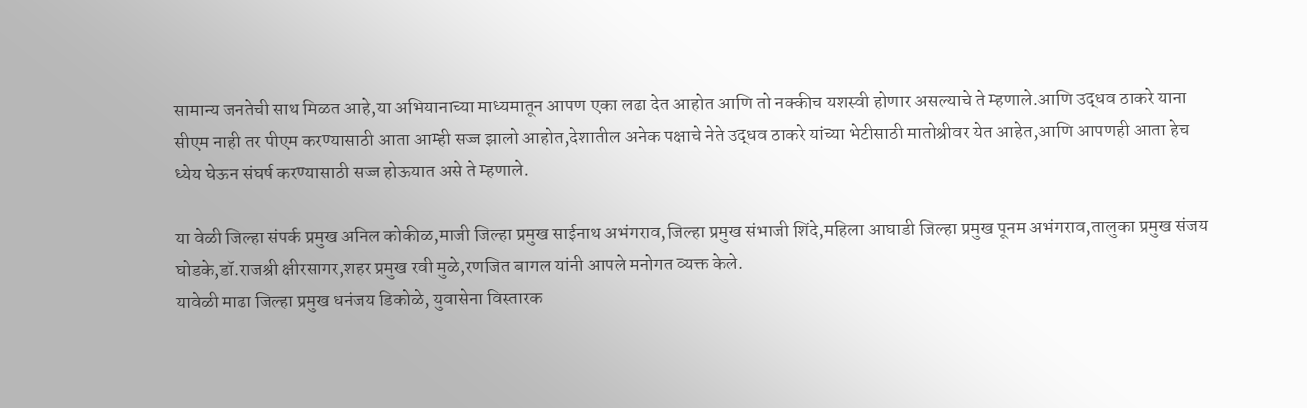सामान्य जनतेची साथ मिळत आहे,या अभियानाच्या माध्यमातून आपण एका लढा देत आहोत आणि तो नक्कीच यशस्वी होणार असल्याचे ते म्हणाले.आणि उद्धव ठाकरे याना सीएम नाही तर पीएम करण्यासाठी आता आम्ही सज्ज झालो आहोत,देशातील अनेक पक्षाचे नेते उद्धव ठाकरे यांच्या भेटीसाठी मातोश्रीवर येत आहेत,आणि आपणही आता हेच ध्येय घेऊन संघर्ष करण्यासाठी सज्ज होऊयात असे ते म्हणाले.

या वेळी जिल्हा संपर्क प्रमुख अनिल कोकीळ,माजी जिल्हा प्रमुख साईनाथ अभंगराव,जिल्हा प्रमुख संभाजी शिंदे,महिला आघाडी जिल्हा प्रमुख पूनम अभंगराव,तालुका प्रमुख संजय घोडके,डॉ.राजश्री क्षीरसागर,शहर प्रमुख रवी मुळे,रणजित बागल यांनी आपले मनोगत व्यक्त केले.
यावेळी माढा जिल्हा प्रमुख धनंजय डिकोळे, युवासेना विस्तारक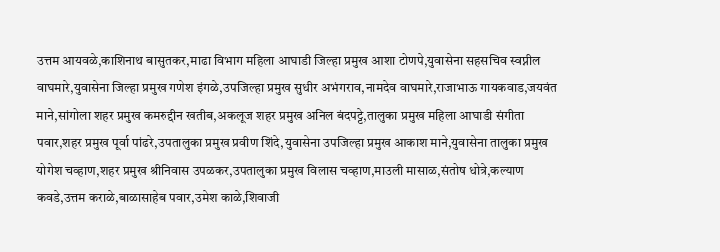उत्तम आयवळे,काशिनाथ बासुतकर,माढा विभाग महिला आघाडी जिल्हा प्रमुख आशा टोणपे,युवासेना सहसचिव स्वप्नील वाघमारे,युवासेना जिल्हा प्रमुख गणेश इंगळे,उपजिल्हा प्रमुख सुधीर अभंगराव,नामदेव वाघमारे,राजाभाऊ गायकवाड,जयवंत माने,सांगोला शहर प्रमुख कमरुद्दीन खतीब,अकलूज शहर प्रमुख अनिल बंदपट्टे,तालुका प्रमुख महिला आघाडी संगीता पवार,शहर प्रमुख पूर्वा पांढरे,उपतालुका प्रमुख प्रवीण शिंदे,युवासेना उपजिल्हा प्रमुख आकाश माने,युवासेना तालुका प्रमुख योगेश चव्हाण,शहर प्रमुख श्रीनिवास उपळकर,उपतालुका प्रमुख विलास चव्हाण,माउली मासाळ,संतोष धोत्रे,कल्याण कवडे,उत्तम कराळे,बाळासाहेब पवार,उमेश काळे,शिवाजी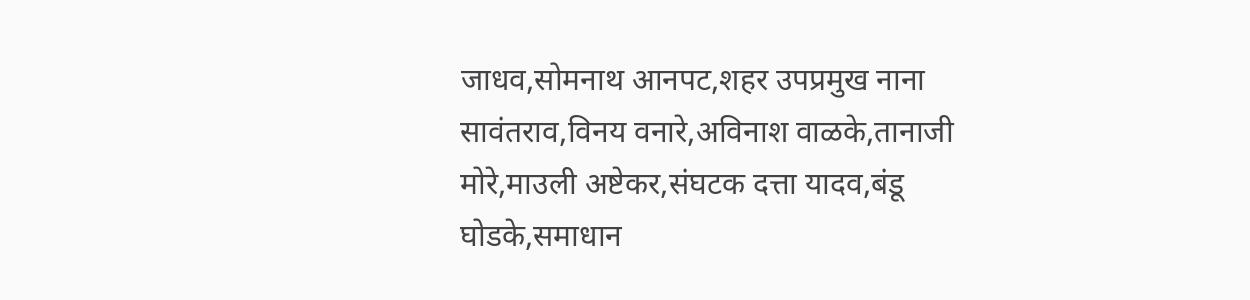जाधव,सोमनाथ आनपट,शहर उपप्रमुख नाना सावंतराव,विनय वनारे,अविनाश वाळके,तानाजी मोरे,माउली अष्टेकर,संघटक दत्ता यादव,बंडू घोडके,समाधान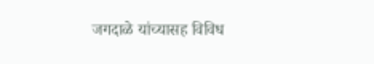जगदाळे यांच्यासह विविध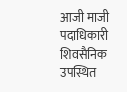आजी माजी पदाधिकारी शिवसैनिक उपस्थित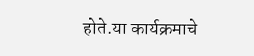होते.या कार्यक्रमाचे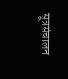सूत्रसंचालन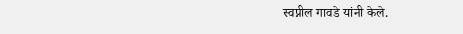स्वप्नील गावडे यांनी केले.